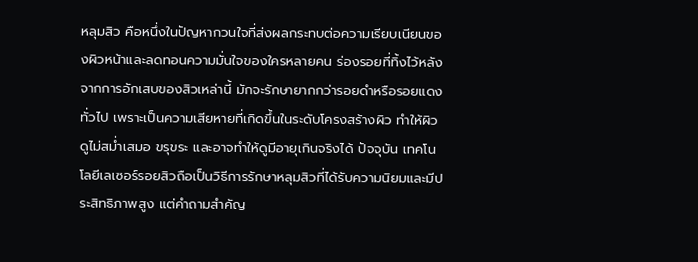หลุมสิว คือหนึ่งในปัญหากวนใจที่ส่งผลกระทบต่อความเรียบเนียนของผิวหน้าและลดทอนความมั่นใจของใครหลายคน ร่องรอยที่ทิ้งไว้หลังจากการอักเสบของสิวเหล่านี้ มักจะรักษายากกว่ารอยดำหรือรอยแดงทั่วไป เพราะเป็นความเสียหายที่เกิดขึ้นในระดับโครงสร้างผิว ทำให้ผิวดูไม่สม่ำเสมอ ขรุขระ และอาจทำให้ดูมีอายุเกินจริงได้ ปัจจุบัน เทคโนโลยีเลเซอร์รอยสิวถือเป็นวิธีการรักษาหลุมสิวที่ได้รับความนิยมและมีประสิทธิภาพสูง แต่คำถามสำคัญ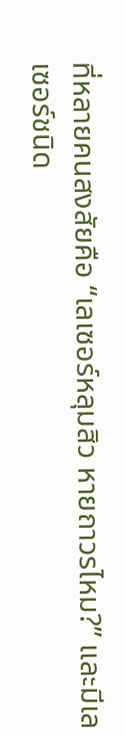ที่หลายคนสงสัยคือ “เลเซอร์หลุมสิว หายถาวรไหม?” และมีเลเซอร์ชนิด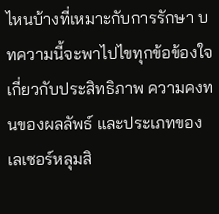ไหนบ้างที่เหมาะกับการรักษา บทความนี้จะพาไปไขทุกข้อข้องใจเกี่ยวกับประสิทธิภาพ ความคงทนของผลลัพธ์ และประเภทของเลเซอร์หลุมสิ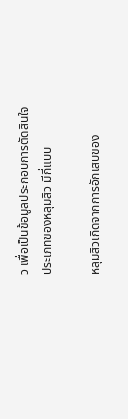ว เพื่อเป็นข้อมูลประกอบการตัดสินใจ
ประเภทของหลุมสิว มีกี่แบบ

หลุมสิวเกิดจากการอักเสบของ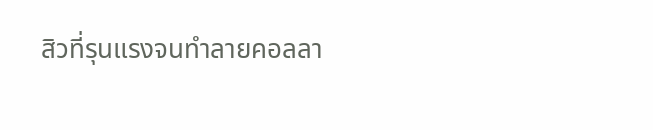สิวที่รุนแรงจนทำลายคอลลา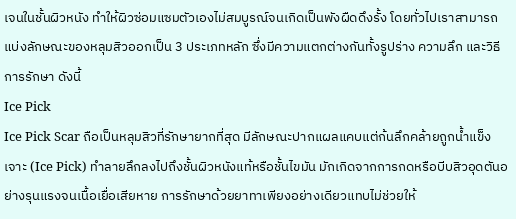เจนในชั้นผิวหนัง ทำให้ผิวซ่อมแซมตัวเองไม่สมบูรณ์จนเกิดเป็นพังผืดดึงรั้ง โดยทั่วไปเราสามารถแบ่งลักษณะของหลุมสิวออกเป็น 3 ประเภทหลัก ซึ่งมีความแตกต่างกันทั้งรูปร่าง ความลึก และวิธีการรักษา ดังนี้
Ice Pick
Ice Pick Scar ถือเป็นหลุมสิวที่รักษายากที่สุด มีลักษณะปากแผลแคบแต่ก้นลึกคล้ายถูกน้ำแข็งเจาะ (Ice Pick) ทำลายลึกลงไปถึงชั้นผิวหนังแท้หรือชั้นไขมัน มักเกิดจากการกดหรือบีบสิวอุดตันอย่างรุนแรงจนเนื้อเยื่อเสียหาย การรักษาด้วยยาทาเพียงอย่างเดียวแทบไม่ช่วยให้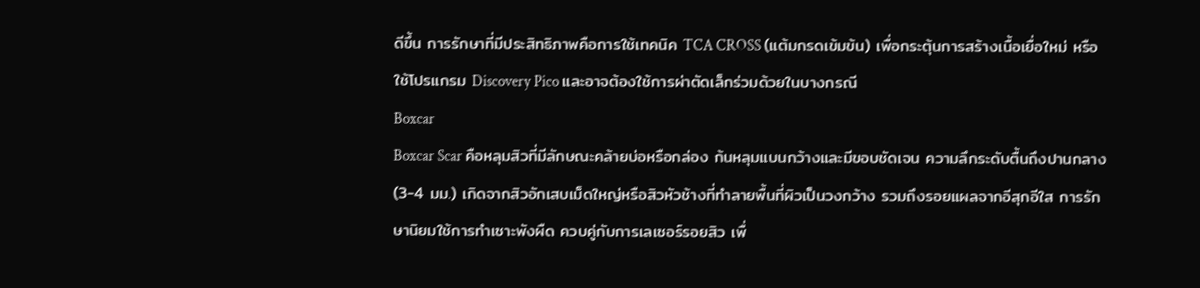ดีขึ้น การรักษาที่มีประสิทธิภาพคือการใช้เทคนิค TCA CROSS (แต้มกรดเข้มข้น) เพื่อกระตุ้นการสร้างเนื้อเยื่อใหม่ หรือใช้โปรแกรม Discovery Pico และอาจต้องใช้การผ่าตัดเล็กร่วมด้วยในบางกรณี
Boxcar
Boxcar Scar คือหลุมสิวที่มีลักษณะคล้ายบ่อหรือกล่อง ก้นหลุมแบนกว้างและมีขอบชัดเจน ความลึกระดับตื้นถึงปานกลาง (3-4 มม.) เกิดจากสิวอักเสบเม็ดใหญ่หรือสิวหัวช้างที่ทำลายพื้นที่ผิวเป็นวงกว้าง รวมถึงรอยแผลจากอีสุกอีใส การรักษานิยมใช้การทำเซาะพังผืด ควบคู่กับการเลเซอร์รอยสิว เพื่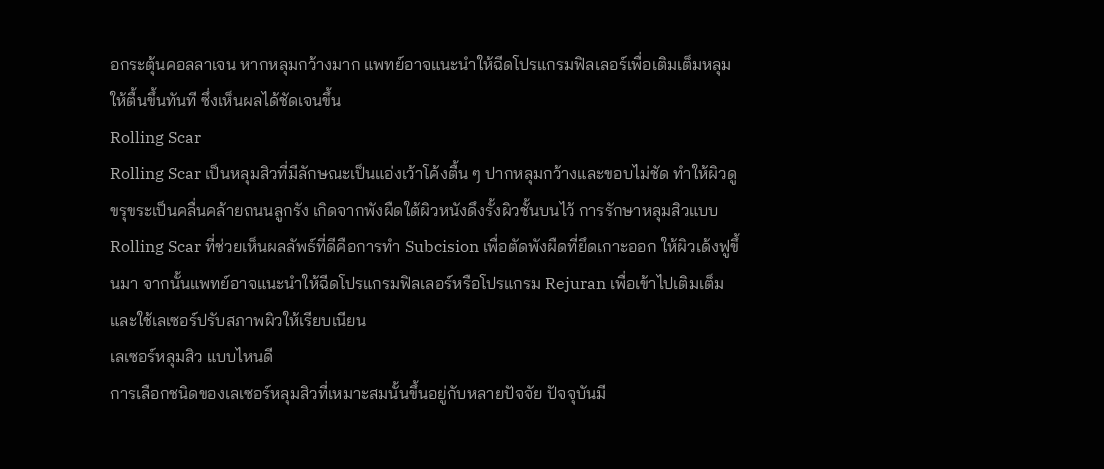อกระตุ้นคอลลาเจน หากหลุมกว้างมาก แพทย์อาจแนะนำให้ฉีดโปรแกรมฟิลเลอร์เพื่อเติมเต็มหลุมให้ตื้นขึ้นทันที ซึ่งเห็นผลได้ชัดเจนขึ้น
Rolling Scar
Rolling Scar เป็นหลุมสิวที่มีลักษณะเป็นแอ่งเว้าโค้งตื้น ๆ ปากหลุมกว้างและขอบไม่ชัด ทำให้ผิวดูขรุขระเป็นคลื่นคล้ายถนนลูกรัง เกิดจากพังผืดใต้ผิวหนังดึงรั้งผิวชั้นบนไว้ การรักษาหลุมสิวแบบ Rolling Scar ที่ช่วยเห็นผลลัพธ์ที่ดีคือการทำ Subcision เพื่อตัดพังผืดที่ยึดเกาะออก ให้ผิวเด้งฟูขึ้นมา จากนั้นแพทย์อาจแนะนำให้ฉีดโปรแกรมฟิลเลอร์หรือโปรแกรม Rejuran เพื่อเข้าไปเติมเต็ม และใช้เลเซอร์ปรับสภาพผิวให้เรียบเนียน
เลเซอร์หลุมสิว แบบไหนดี
การเลือกชนิดของเลเซอร์หลุมสิวที่เหมาะสมนั้นขึ้นอยู่กับหลายปัจจัย ปัจจุบันมี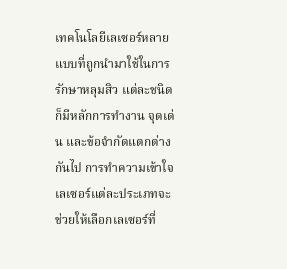เทคโนโลยีเลเซอร์หลายแบบที่ถูกนำมาใช้ในการรักษาหลุมสิว แต่ละชนิดก็มีหลักการทำงาน จุดเด่น และข้อจำกัดแตกต่างกันไป การทำความเข้าใจเลเซอร์แต่ละประเภทจะช่วยให้เลือกเลเซอร์ที่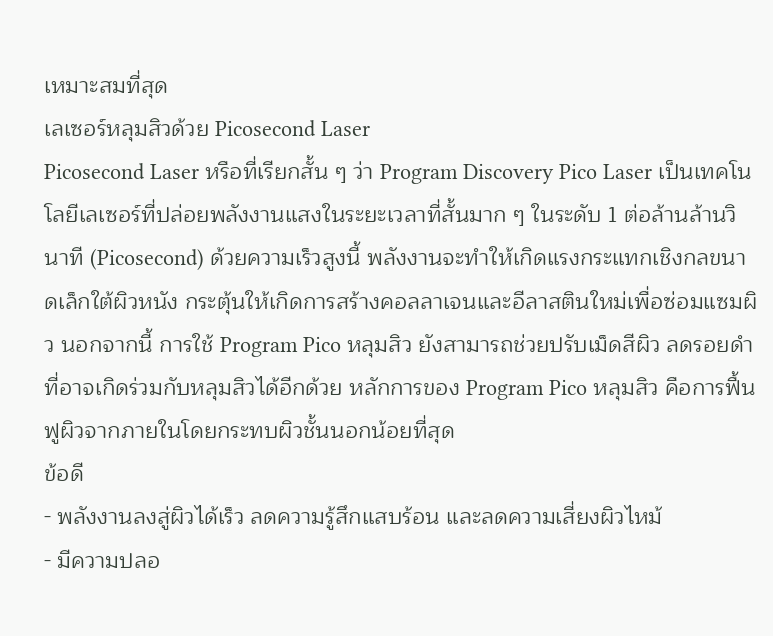เหมาะสมที่สุด
เลเซอร์หลุมสิวด้วย Picosecond Laser
Picosecond Laser หรือที่เรียกสั้น ๆ ว่า Program Discovery Pico Laser เป็นเทคโนโลยีเลเซอร์ที่ปล่อยพลังงานแสงในระยะเวลาที่สั้นมาก ๆ ในระดับ 1 ต่อล้านล้านวินาที (Picosecond) ด้วยความเร็วสูงนี้ พลังงานจะทำให้เกิดแรงกระแทกเชิงกลขนาดเล็กใต้ผิวหนัง กระตุ้นให้เกิดการสร้างคอลลาเจนและอีลาสตินใหม่เพื่อซ่อมแซมผิว นอกจากนี้ การใช้ Program Pico หลุมสิว ยังสามารถช่วยปรับเม็ดสีผิว ลดรอยดำที่อาจเกิดร่วมกับหลุมสิวได้อีกด้วย หลักการของ Program Pico หลุมสิว คือการฟื้นฟูผิวจากภายในโดยกระทบผิวชั้นนอกน้อยที่สุด
ข้อดี
- พลังงานลงสู่ผิวได้เร็ว ลดความรู้สึกแสบร้อน และลดความเสี่ยงผิวไหม้
- มีความปลอ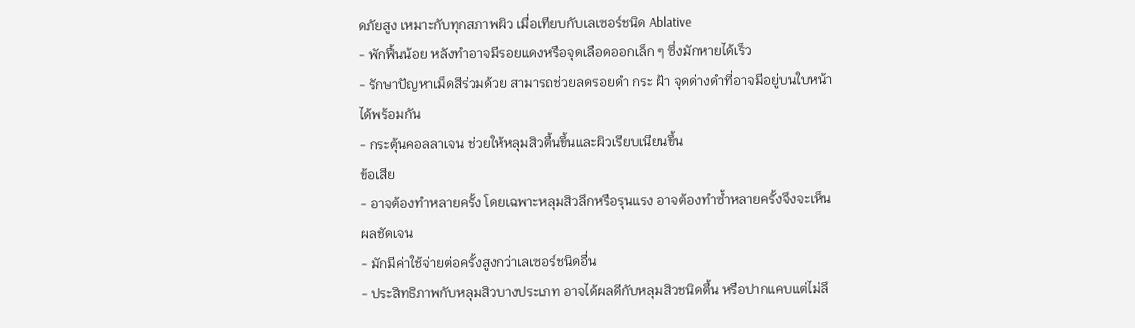ดภัยสูง เหมาะกับทุกสภาพผิว เมื่อเทียบกับเลเซอร์ชนิด Ablative
- พักฟื้นน้อย หลังทำอาจมีรอยแดงหรือจุดเลือดออกเล็ก ๆ ซึ่งมักหายได้เร็ว
- รักษาปัญหาเม็ดสีร่วมด้วย สามารถช่วยลดรอยดำ กระ ฝ้า จุดด่างดำที่อาจมีอยู่บนใบหน้าได้พร้อมกัน
- กระตุ้นคอลลาเจน ช่วยให้หลุมสิวตื้นขึ้นและผิวเรียบเนียนขึ้น
ข้อเสีย
- อาจต้องทำหลายครั้ง โดยเฉพาะหลุมสิวลึกหรือรุนแรง อาจต้องทำซ้ำหลายครั้งจึงจะเห็นผลชัดเจน
- มักมีค่าใช้จ่ายต่อครั้งสูงกว่าเลเซอร์ชนิดอื่น
- ประสิทธิภาพกับหลุมสิวบางประเภท อาจได้ผลดีกับหลุมสิวชนิดตื้น หรือปากแคบแต่ไม่ลึ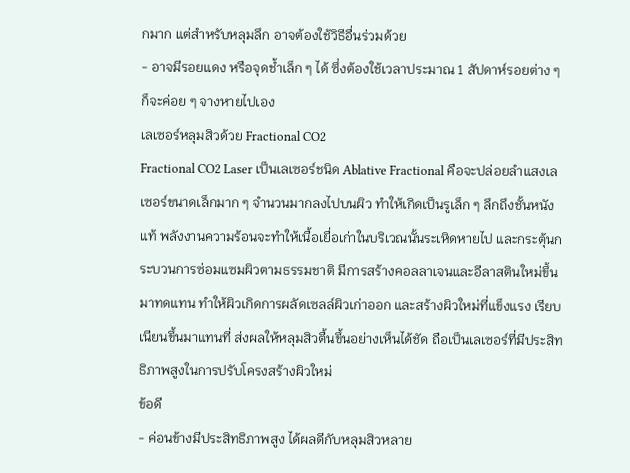กมาก แต่สำหรับหลุมลึก อาจต้องใช้วิธีอื่นร่วมด้วย
- อาจมีรอยแดง หรือจุดช้ำเล็ก ๆ ได้ ซึ่งต้องใช้เวลาประมาณ 1 สัปดาห์รอยต่าง ๆ ก็จะค่อย ๆ จางหายไปเอง
เลเซอร์หลุมสิวด้วย Fractional CO2
Fractional CO2 Laser เป็นเลเซอร์ชนิด Ablative Fractional คือจะปล่อยลำแสงเลเซอร์ขนาดเล็กมาก ๆ จำนวนมากลงไปบนผิว ทำให้เกิดเป็นรูเล็ก ๆ ลึกถึงชั้นหนังแท้ พลังงานความร้อนจะทำให้เนื้อเยื่อเก่าในบริเวณนั้นระเหิดหายไป และกระตุ้นกระบวนการซ่อมแซมผิวตามธรรมชาติ มีการสร้างคอลลาเจนและอีลาสตินใหม่ขึ้นมาทดแทน ทำให้ผิวเกิดการผลัดเซลล์ผิวเก่าออก และสร้างผิวใหม่ที่แข็งแรง เรียบเนียนขึ้นมาแทนที่ ส่งผลให้หลุมสิวตื้นขึ้นอย่างเห็นได้ชัด ถือเป็นเลเซอร์ที่มีประสิทธิภาพสูงในการปรับโครงสร้างผิวใหม่
ข้อดี
- ค่อนข้างมีประสิทธิภาพสูง ได้ผลดีกับหลุมสิวหลาย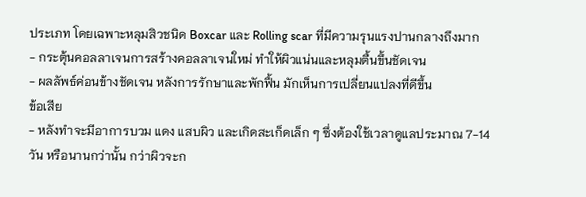ประเภท โดยเฉพาะหลุมสิวชนิด Boxcar และ Rolling scar ที่มีความรุนแรงปานกลางถึงมาก
- กระตุ้นคอลลาเจนการสร้างคอลลาเจนใหม่ ทำให้ผิวแน่นและหลุมตื้นขึ้นชัดเจน
- ผลลัพธ์ค่อนข้างชัดเจน หลังการรักษาและพักฟื้น มักเห็นการเปลี่ยนแปลงที่ดีขึ้น
ข้อเสีย
- หลังทำจะมีอาการบวม แดง แสบผิว และเกิดสะเก็ดเล็ก ๆ ซึ่งต้องใช้เวลาดูแลประมาณ 7-14 วัน หรือนานกว่านั้น กว่าผิวจะก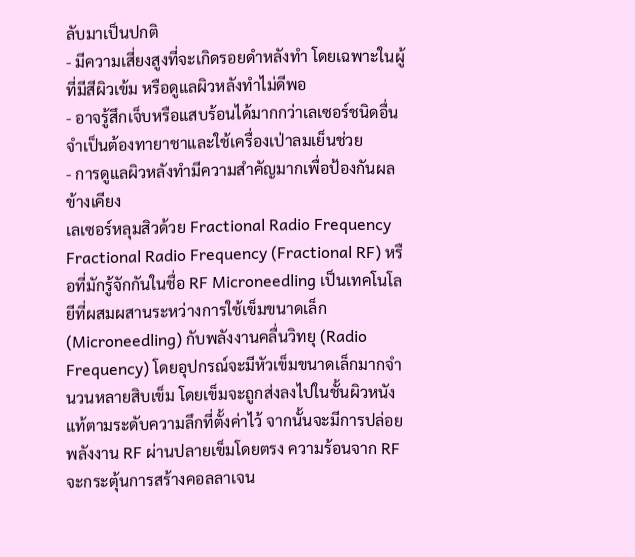ลับมาเป็นปกติ
- มีความเสี่ยงสูงที่จะเกิดรอยดำหลังทำ โดยเฉพาะในผู้ที่มีสีผิวเข้ม หรือดูแลผิวหลังทำไม่ดีพอ
- อาจรู้สึกเจ็บหรือแสบร้อนได้มากกว่าเลเซอร์ชนิดอื่น จำเป็นต้องทายาชาและใช้เครื่องเป่าลมเย็นช่วย
- การดูแลผิวหลังทำมีความสำคัญมากเพื่อป้องกันผลข้างเคียง
เลเซอร์หลุมสิวด้วย Fractional Radio Frequency
Fractional Radio Frequency (Fractional RF) หรือที่มักรู้จักกันในชื่อ RF Microneedling เป็นเทคโนโลยีที่ผสมผสานระหว่างการใช้เข็มขนาดเล็ก (Microneedling) กับพลังงานคลื่นวิทยุ (Radio Frequency) โดยอุปกรณ์จะมีหัวเข็มขนาดเล็กมากจำนวนหลายสิบเข็ม โดยเข็มจะถูกส่งลงไปในชั้นผิวหนังแท้ตามระดับความลึกที่ตั้งค่าไว้ จากนั้นจะมีการปล่อยพลังงาน RF ผ่านปลายเข็มโดยตรง ความร้อนจาก RF จะกระตุ้นการสร้างคอลลาเจน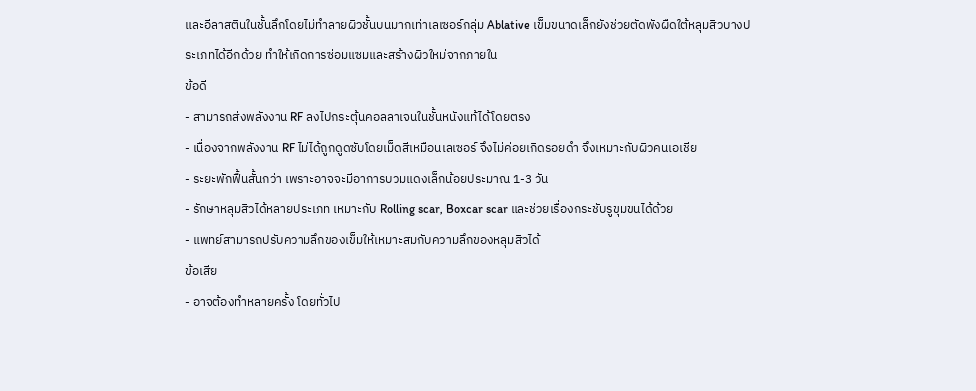และอีลาสตินในชั้นลึกโดยไม่ทำลายผิวชั้นบนมากเท่าเลเซอร์กลุ่ม Ablative เข็มขนาดเล็กยังช่วยตัดพังผืดใต้หลุมสิวบางประเภทได้อีกด้วย ทำให้เกิดการซ่อมแซมและสร้างผิวใหม่จากภายใน
ข้อดี
- สามารถส่งพลังงาน RF ลงไปกระตุ้นคอลลาเจนในชั้นหนังแท้ได้โดยตรง
- เนื่องจากพลังงาน RF ไม่ได้ถูกดูดซับโดยเม็ดสีเหมือนเลเซอร์ จึงไม่ค่อยเกิดรอยดำ จึงเหมาะกับผิวคนเอเชีย
- ระยะพักฟื้นสั้นกว่า เพราะอาจจะมีอาการบวมแดงเล็กน้อยประมาณ 1-3 วัน
- รักษาหลุมสิวได้หลายประเภท เหมาะกับ Rolling scar, Boxcar scar และช่วยเรื่องกระชับรูขุมขนได้ด้วย
- แพทย์สามารถปรับความลึกของเข็มให้เหมาะสมกับความลึกของหลุมสิวได้
ข้อเสีย
- อาจต้องทำหลายครั้ง โดยทั่วไป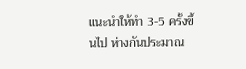แนะนำให้ทำ 3-5 ครั้งขึ้นไป ห่างกันประมาณ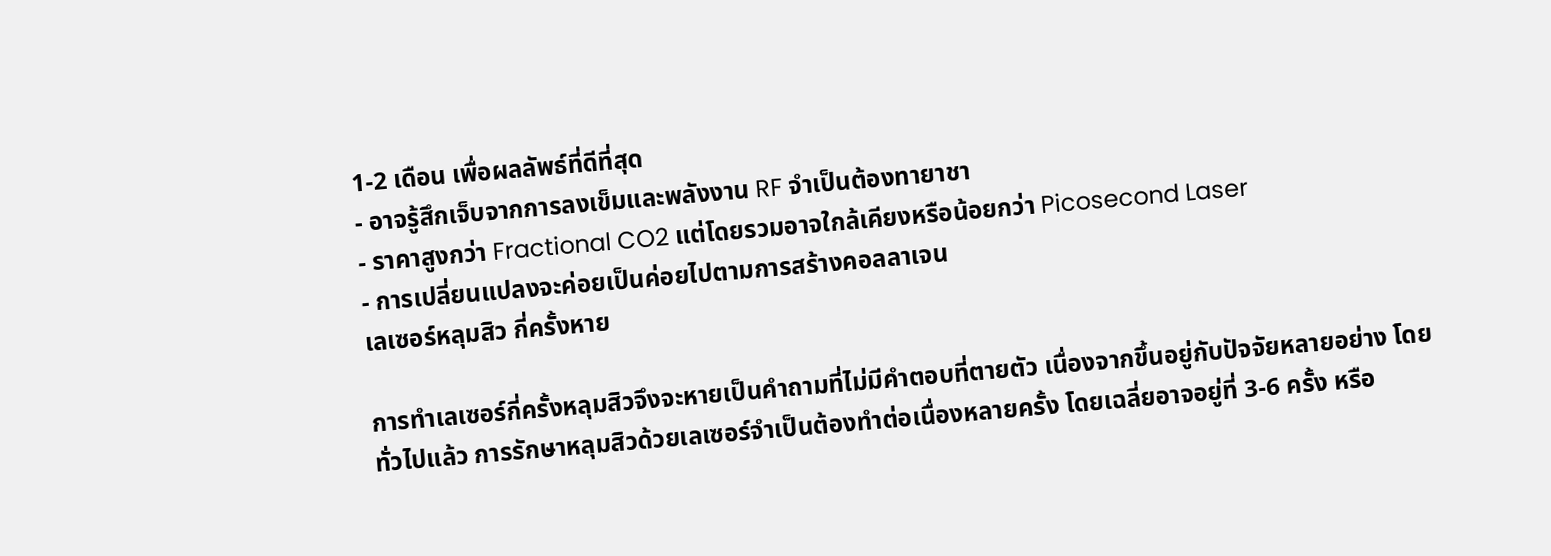1-2 เดือน เพื่อผลลัพธ์ที่ดีที่สุด
- อาจรู้สึกเจ็บจากการลงเข็มและพลังงาน RF จำเป็นต้องทายาชา
- ราคาสูงกว่า Fractional CO2 แต่โดยรวมอาจใกล้เคียงหรือน้อยกว่า Picosecond Laser
- การเปลี่ยนแปลงจะค่อยเป็นค่อยไปตามการสร้างคอลลาเจน
เลเซอร์หลุมสิว กี่ครั้งหาย

การทำเลเซอร์กี่ครั้งหลุมสิวจึงจะหายเป็นคำถามที่ไม่มีคำตอบที่ตายตัว เนื่องจากขึ้นอยู่กับปัจจัยหลายอย่าง โดยทั่วไปแล้ว การรักษาหลุมสิวด้วยเลเซอร์จำเป็นต้องทำต่อเนื่องหลายครั้ง โดยเฉลี่ยอาจอยู่ที่ 3-6 ครั้ง หรือ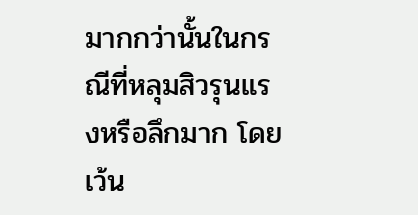มากกว่านั้นในกรณีที่หลุมสิวรุนแรงหรือลึกมาก โดยเว้น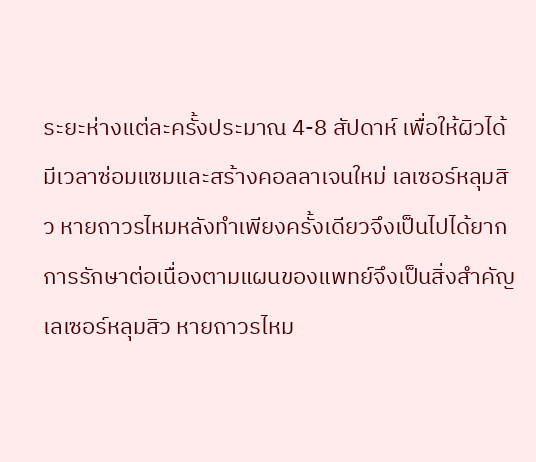ระยะห่างแต่ละครั้งประมาณ 4-8 สัปดาห์ เพื่อให้ผิวได้มีเวลาซ่อมแซมและสร้างคอลลาเจนใหม่ เลเซอร์หลุมสิว หายถาวรไหมหลังทำเพียงครั้งเดียวจึงเป็นไปได้ยาก การรักษาต่อเนื่องตามแผนของแพทย์จึงเป็นสิ่งสำคัญ
เลเซอร์หลุมสิว หายถาวรไหม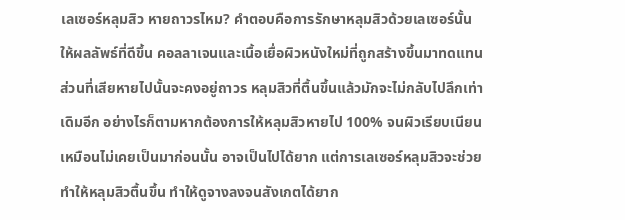เลเซอร์หลุมสิว หายถาวรไหม? คำตอบคือการรักษาหลุมสิวด้วยเลเซอร์นั้นให้ผลลัพธ์ที่ดีขึ้น คอลลาเจนและเนื้อเยื่อผิวหนังใหม่ที่ถูกสร้างขึ้นมาทดแทนส่วนที่เสียหายไปนั้นจะคงอยู่ถาวร หลุมสิวที่ตื้นขึ้นแล้วมักจะไม่กลับไปลึกเท่าเดิมอีก อย่างไรก็ตามหากต้องการให้หลุมสิวหายไป 100% จนผิวเรียบเนียนเหมือนไม่เคยเป็นมาก่อนนั้น อาจเป็นไปได้ยาก แต่การเลเซอร์หลุมสิวจะช่วยทำให้หลุมสิวตื้นขึ้น ทำให้ดูจางลงจนสังเกตได้ยาก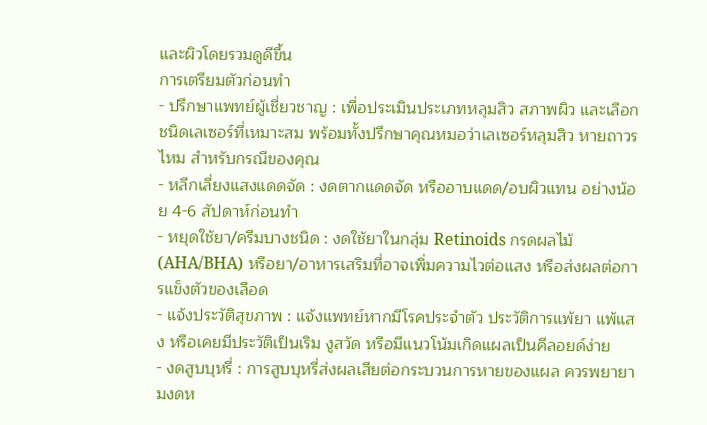และผิวโดยรวมดูดีขึ้น
การเตรียมตัวก่อนทำ
- ปรึกษาแพทย์ผู้เชี่ยวชาญ : เพื่อประเมินประเภทหลุมสิว สภาพผิว และเลือกชนิดเลเซอร์ที่เหมาะสม พร้อมทั้งปรึกษาคุณหมอว่าเลเซอร์หลุมสิว หายถาวรไหม สำหรับกรณีของคุณ
- หลีกเลี่ยงแสงแดดจัด : งดตากแดดจัด หรืออาบแดด/อบผิวแทน อย่างน้อย 4-6 สัปดาห์ก่อนทำ
- หยุดใช้ยา/ครีมบางชนิด : งดใช้ยาในกลุ่ม Retinoids กรดผลไม้ (AHA/BHA) หรือยา/อาหารเสริมที่อาจเพิ่มความไวต่อแสง หรือส่งผลต่อการแข็งตัวของเลือด
- แจ้งประวัติสุขภาพ : แจ้งแพทย์หากมีโรคประจำตัว ประวัติการแพ้ยา แพ้แสง หรือเคยมีประวัติเป็นเริม งูสวัด หรือมีแนวโน้มเกิดแผลเป็นคีลอยด์ง่าย
- งดสูบบุหรี่ : การสูบบุหรี่ส่งผลเสียต่อกระบวนการหายของแผล ควรพยายามงดห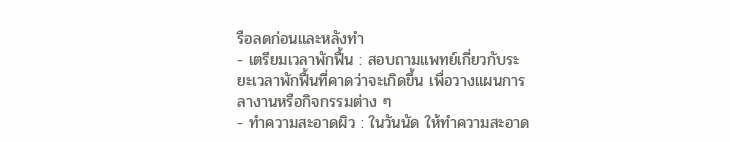รือลดก่อนและหลังทำ
- เตรียมเวลาพักฟื้น : สอบถามแพทย์เกี่ยวกับระยะเวลาพักฟื้นที่คาดว่าจะเกิดขึ้น เพื่อวางแผนการลางานหรือกิจกรรมต่าง ๆ
- ทำความสะอาดผิว : ในวันนัด ให้ทำความสะอาด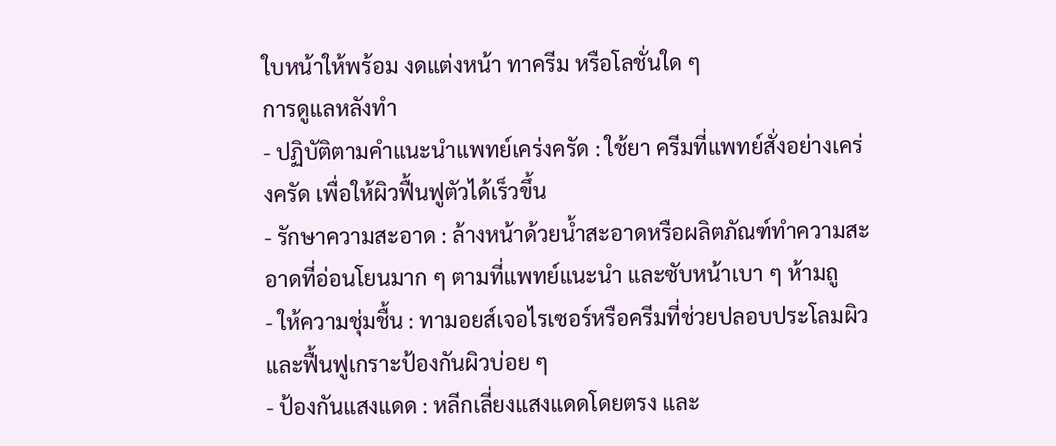ใบหน้าให้พร้อม งดแต่งหน้า ทาครีม หรือโลชั่นใด ๆ
การดูแลหลังทำ
- ปฏิบัติตามคำแนะนำแพทย์เคร่งครัด : ใช้ยา ครีมที่แพทย์สั่งอย่างเคร่งครัด เพื่อให้ผิวฟื้นฟูตัวได้เร็วขึ้น
- รักษาความสะอาด : ล้างหน้าด้วยน้ำสะอาดหรือผลิตภัณฑ์ทำความสะอาดที่อ่อนโยนมาก ๆ ตามที่แพทย์แนะนำ และซับหน้าเบา ๆ ห้ามถู
- ให้ความชุ่มชื้น : ทามอยส์เจอไรเซอร์หรือครีมที่ช่วยปลอบประโลมผิวและฟื้นฟูเกราะป้องกันผิวบ่อย ๆ
- ป้องกันแสงแดด : หลีกเลี่ยงแสงแดดโดยตรง และ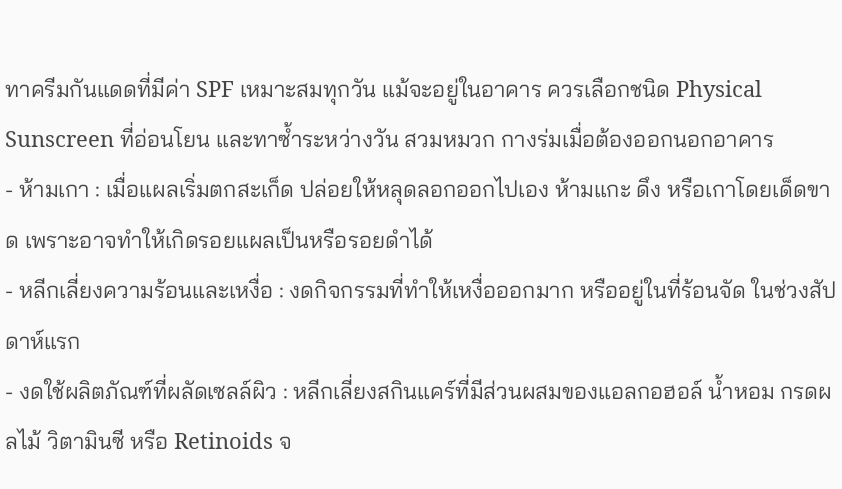ทาครีมกันแดดที่มีค่า SPF เหมาะสมทุกวัน แม้จะอยู่ในอาคาร ควรเลือกชนิด Physical Sunscreen ที่อ่อนโยน และทาซ้ำระหว่างวัน สวมหมวก กางร่มเมื่อต้องออกนอกอาคาร
- ห้ามเกา : เมื่อแผลเริ่มตกสะเก็ด ปล่อยให้หลุดลอกออกไปเอง ห้ามแกะ ดึง หรือเกาโดยเด็ดขาด เพราะอาจทำให้เกิดรอยแผลเป็นหรือรอยดำได้
- หลีกเลี่ยงความร้อนและเหงื่อ : งดกิจกรรมที่ทำให้เหงื่อออกมาก หรืออยู่ในที่ร้อนจัด ในช่วงสัปดาห์แรก
- งดใช้ผลิตภัณฑ์ที่ผลัดเซลล์ผิว : หลีกเลี่ยงสกินแคร์ที่มีส่วนผสมของแอลกอฮอล์ น้ำหอม กรดผลไม้ วิตามินซี หรือ Retinoids จ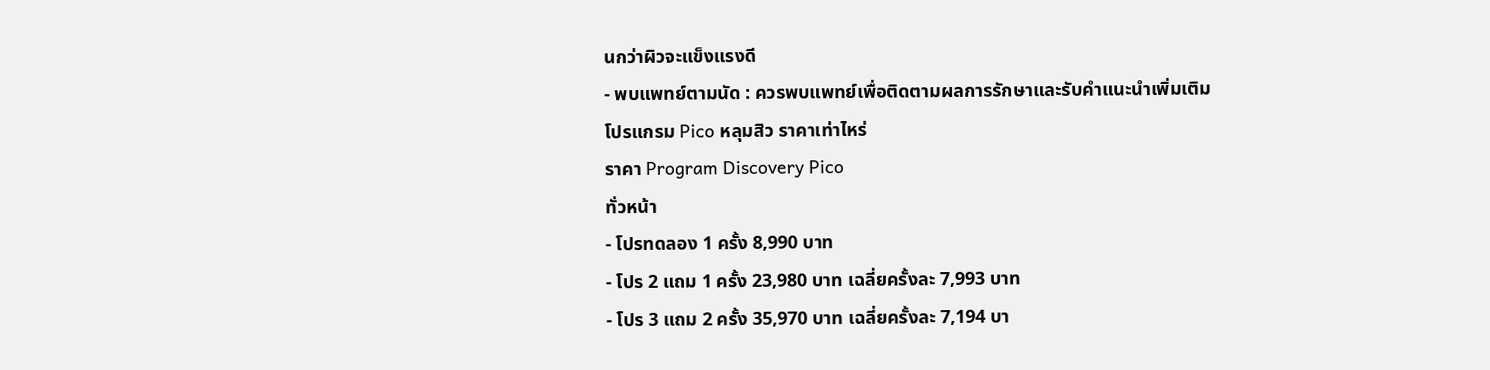นกว่าผิวจะแข็งแรงดี
- พบแพทย์ตามนัด : ควรพบแพทย์เพื่อติดตามผลการรักษาและรับคำแนะนำเพิ่มเติม
โปรแกรม Pico หลุมสิว ราคาเท่าไหร่
ราคา Program Discovery Pico
ทั่วหน้า
- โปรทดลอง 1 ครั้ง 8,990 บาท
- โปร 2 แถม 1 ครั้ง 23,980 บาท เฉลี่ยครั้งละ 7,993 บาท
- โปร 3 แถม 2 ครั้ง 35,970 บาท เฉลี่ยครั้งละ 7,194 บา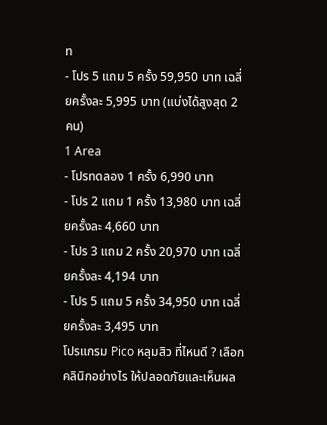ท
- โปร 5 แถม 5 ครั้ง 59,950 บาท เฉลี่ยครั้งละ 5,995 บาท (แบ่งได้สูงสุด 2 คน)
1 Area
- โปรทดลอง 1 ครั้ง 6,990 บาท
- โปร 2 แถม 1 ครั้ง 13,980 บาท เฉลี่ยครั้งละ 4,660 บาท
- โปร 3 แถม 2 ครั้ง 20,970 บาท เฉลี่ยครั้งละ 4,194 บาท
- โปร 5 แถม 5 ครั้ง 34,950 บาท เฉลี่ยครั้งละ 3,495 บาท
โปรแกรม Pico หลุมสิว ที่ไหนดี ? เลือกคลินิกอย่างไร ให้ปลอดภัยและเห็นผล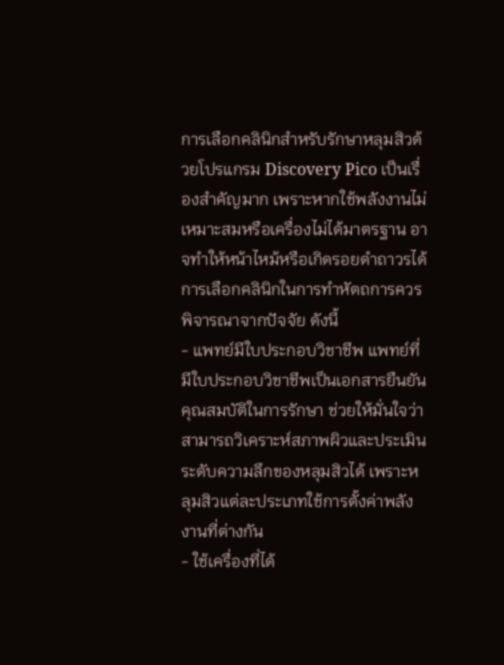การเลือกคลินิกสำหรับรักษาหลุมสิวด้วยโปรแกรม Discovery Pico เป็นเรื่องสำคัญมาก เพราะหากใช้พลังงานไม่เหมาะสมหรือเครื่องไม่ได้มาตรฐาน อาจทำให้หน้าไหม้หรือเกิดรอยดำถาวรได้ การเลือกคลินิกในการทำหัตถการควรพิจารณาจากปัจจัย ดังนี้
- แพทย์มีใบประกอบวิชาชีพ แพทย์ที่มีใบประกอบวิชาชีพเป็นเอกสารยืนยันคุณสมบัติในการรักษา ช่วยให้มั่นใจว่าสามารถวิเคราะห์สภาพผิวและประเมินระดับความลึกของหลุมสิวได้ เพราะหลุมสิวแต่ละประเภทใช้การตั้งค่าพลังงานที่ต่างกัน
- ใช้เครื่องที่ได้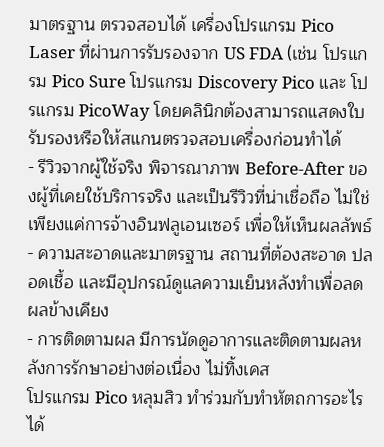มาตรฐาน ตรวจสอบได้ เครื่องโปรแกรม Pico Laser ที่ผ่านการรับรองจาก US FDA (เช่น โปรแกรม Pico Sure โปรแกรม Discovery Pico และ โปรแกรม PicoWay โดยคลินิกต้องสามารถแสดงใบรับรองหรือให้สแกนตรวจสอบเครื่องก่อนทำได้
- รีวิวจากผู้ใช้จริง พิจารณาภาพ Before-After ของผู้ที่เคยใช้บริการจริง และเป็นรีวิวที่น่าเชื่อถือ ไม่ใช่เพียงแค่การจ้างอินฟลูเอนเซอร์ เพื่อให้เห็นผลลัพธ์
- ความสะอาดและมาตรฐาน สถานที่ต้องสะอาด ปลอดเชื้อ และมีอุปกรณ์ดูแลความเย็นหลังทำเพื่อลดผลข้างเคียง
- การติดตามผล มีการนัดดูอาการและติดตามผลหลังการรักษาอย่างต่อเนื่อง ไม่ทิ้งเคส
โปรแกรม Pico หลุมสิว ทำร่วมกับทำหัตถการอะไรได้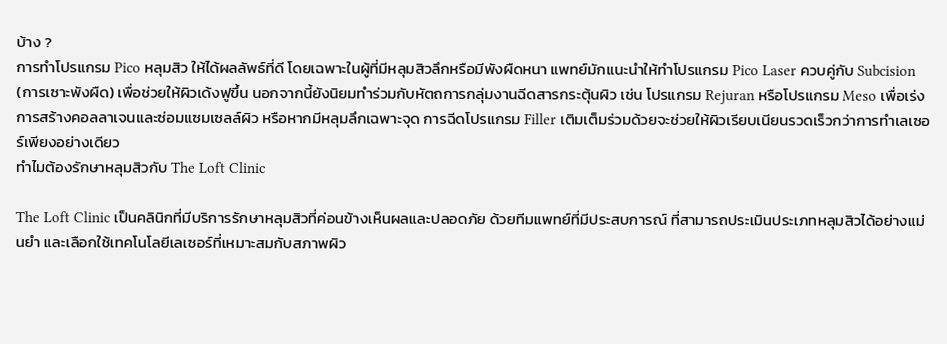บ้าง ?
การทำโปรแกรม Pico หลุมสิว ให้ได้ผลลัพธ์ที่ดี โดยเฉพาะในผู้ที่มีหลุมสิวลึกหรือมีพังผืดหนา แพทย์มักแนะนำให้ทำโปรแกรม Pico Laser ควบคู่กับ Subcision (การเซาะพังผืด) เพื่อช่วยให้ผิวเด้งฟูขึ้น นอกจากนี้ยังนิยมทำร่วมกับหัตถการกลุ่มงานฉีดสารกระตุ้นผิว เช่น โปรแกรม Rejuran หรือโปรแกรม Meso เพื่อเร่งการสร้างคอลลาเจนและซ่อมแซมเซลล์ผิว หรือหากมีหลุมลึกเฉพาะจุด การฉีดโปรแกรม Filler เติมเต็มร่วมด้วยจะช่วยให้ผิวเรียบเนียนรวดเร็วกว่าการทำเลเซอร์เพียงอย่างเดียว
ทำไมต้องรักษาหลุมสิวกับ The Loft Clinic

The Loft Clinic เป็นคลินิกที่มีบริการรักษาหลุมสิวที่ค่อนข้างเห็นผลและปลอดภัย ด้วยทีมแพทย์ที่มีประสบการณ์ ที่สามารถประเมินประเภทหลุมสิวได้อย่างแม่นยำ และเลือกใช้เทคโนโลยีเลเซอร์ที่เหมาะสมกับสภาพผิว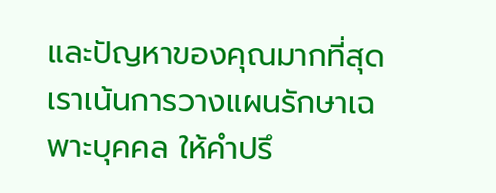และปัญหาของคุณมากที่สุด เราเน้นการวางแผนรักษาเฉพาะบุคคล ให้คำปรึ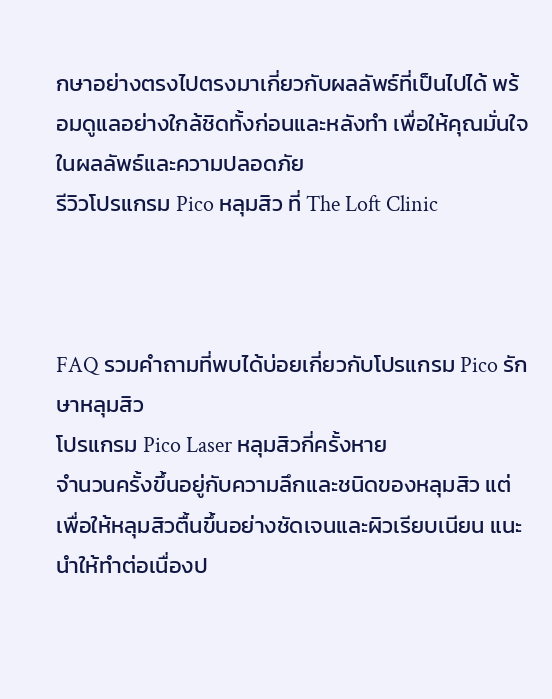กษาอย่างตรงไปตรงมาเกี่ยวกับผลลัพธ์ที่เป็นไปได้ พร้อมดูแลอย่างใกล้ชิดทั้งก่อนและหลังทำ เพื่อให้คุณมั่นใจในผลลัพธ์และความปลอดภัย
รีวิวโปรแกรม Pico หลุมสิว ที่ The Loft Clinic



FAQ รวมคำถามที่พบได้บ่อยเกี่ยวกับโปรแกรม Pico รักษาหลุมสิว
โปรแกรม Pico Laser หลุมสิวกี่ครั้งหาย
จำนวนครั้งขึ้นอยู่กับความลึกและชนิดของหลุมสิว แต่เพื่อให้หลุมสิวตื้นขึ้นอย่างชัดเจนและผิวเรียบเนียน แนะนำให้ทำต่อเนื่องป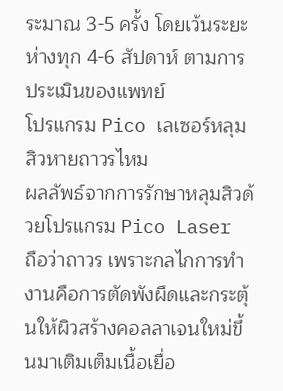ระมาณ 3-5 ครั้ง โดยเว้นระยะห่างทุก 4-6 สัปดาห์ ตามการประเมินของแพทย์
โปรแกรม Pico เลเซอร์หลุมสิวหายถาวรไหม
ผลลัพธ์จากการรักษาหลุมสิวด้วยโปรแกรม Pico Laser ถือว่าถาวร เพราะกลไกการทำงานคือการตัดพังผืดและกระตุ้นให้ผิวสร้างคอลลาเจนใหม่ขึ้นมาเติมเต็มเนื้อเยื่อ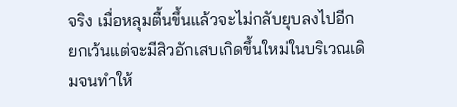จริง เมื่อหลุมตื้นขึ้นแล้วจะไม่กลับยุบลงไปอีก ยกเว้นแต่จะมีสิวอักเสบเกิดขึ้นใหม่ในบริเวณเดิมจนทำให้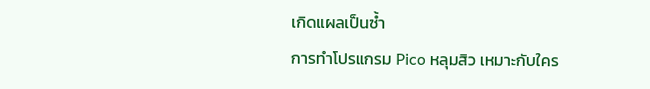เกิดแผลเป็นซ้ำ
การทำโปรแกรม Pico หลุมสิว เหมาะกับใคร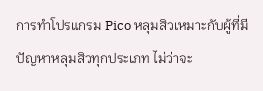การทำโปรแกรม Pico หลุมสิวเหมาะกับผู้ที่มีปัญหาหลุมสิวทุกประเภท ไม่ว่าจะ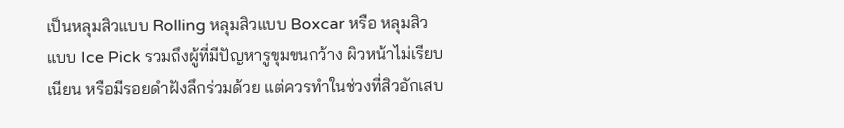เป็นหลุมสิวแบบ Rolling หลุมสิวแบบ Boxcar หรือ หลุมสิวแบบ Ice Pick รวมถึงผู้ที่มีปัญหารูขุมขนกว้าง ผิวหน้าไม่เรียบเนียน หรือมีรอยดำฝังลึกร่วมด้วย แต่ควรทำในช่วงที่สิวอักเสบ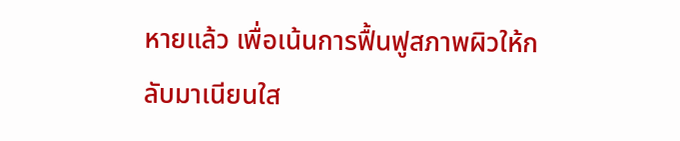หายแล้ว เพื่อเน้นการฟื้นฟูสภาพผิวให้กลับมาเนียนใส